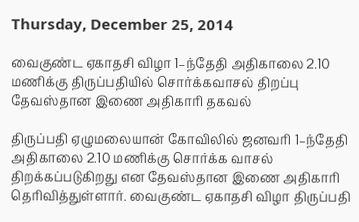Thursday, December 25, 2014

வைகுண்ட ஏகாதசி விழா 1–ந்தேதி அதிகாலை 2.10 மணிக்கு திருப்பதியில் சொர்க்கவாசல் திறப்பு தேவஸ்தான இணை அதிகாரி தகவல்

திருப்பதி ஏழுமலையான் கோவிலில் ஜனவரி 1–ந்தேதி அதிகாலை 2.10 மணிக்கு சொர்க்க வாசல் திறக்கப்படுகிறது என தேவஸ்தான இணை அதிகாரி தெரிவித்துள்ளார். வைகுண்ட ஏகாதசி விழா திருப்பதி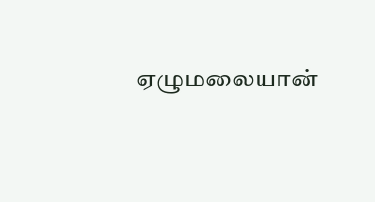ஏழுமலையான்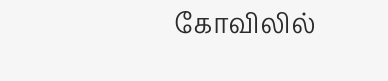கோவிலில்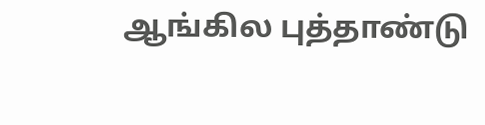ஆங்கில புத்தாண்டு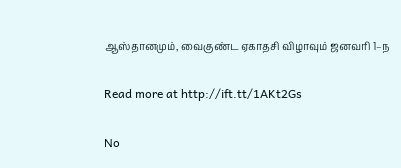ஆஸ்தானமும், வைகுண்ட ஏகாதசி விழாவும் ஜனவரி 1–ந

Read more at http://ift.tt/1AKt2Gs

No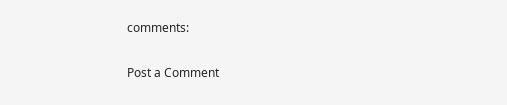comments:

Post a Comment